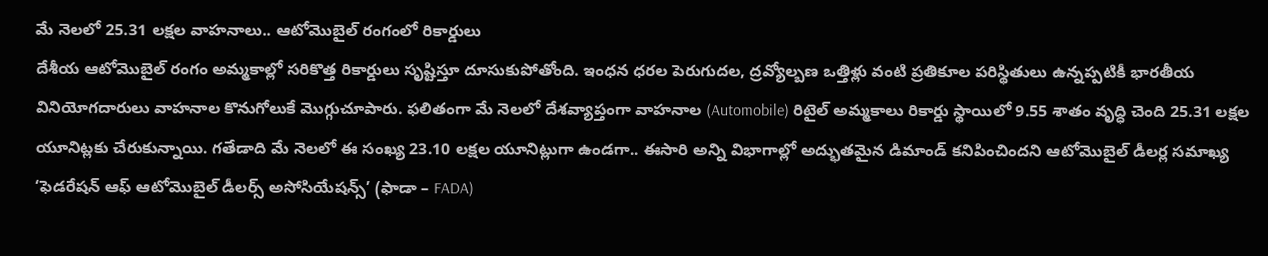మే నెలలో 25.31 లక్షల వాహనాలు.. ఆటోమొబైల్ రంగంలో రికార్డులు
దేశీయ ఆటోమొబైల్ రంగం అమ్మకాల్లో సరికొత్త రికార్డులు సృష్టిస్తూ దూసుకుపోతోంది. ఇంధన ధరల పెరుగుదల, ద్రవ్యోల్బణ ఒత్తిళ్లు వంటి ప్రతికూల పరిస్థితులు ఉన్నప్పటికీ భారతీయ వినియోగదారులు వాహనాల కొనుగోలుకే మొగ్గుచూపారు. ఫలితంగా మే నెలలో దేశవ్యాప్తంగా వాహనాల (Automobile) రిటైల్ అమ్మకాలు రికార్డు స్థాయిలో 9.55 శాతం వృద్ధి చెంది 25.31 లక్షల యూనిట్లకు చేరుకున్నాయి. గతేడాది మే నెలలో ఈ సంఖ్య 23.10 లక్షల యూనిట్లుగా ఉండగా.. ఈసారి అన్ని విభాగాల్లో అద్భుతమైన డిమాండ్ కనిపించిందని ఆటోమొబైల్ డీలర్ల సమాఖ్య ‘ఫెడరేషన్ ఆఫ్ ఆటోమొబైల్ డీలర్స్ అసోసియేషన్స్’ (ఫాడా – FADA)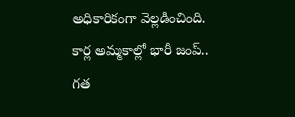అధికారికంగా వెల్లడించింది.
కార్ల అమ్మకాల్లో భారీ జంప్..
గత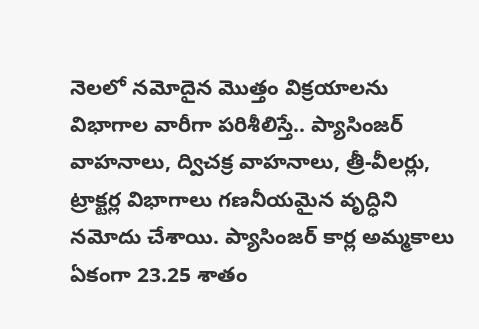నెలలో నమోదైన మొత్తం విక్రయాలను విభాగాల వారీగా పరిశీలిస్తే.. ప్యాసింజర్ వాహనాలు, ద్విచక్ర వాహనాలు, త్రీ-వీలర్లు, ట్రాక్టర్ల విభాగాలు గణనీయమైన వృద్ధిని నమోదు చేశాయి. ప్యాసింజర్ కార్ల అమ్మకాలు ఏకంగా 23.25 శాతం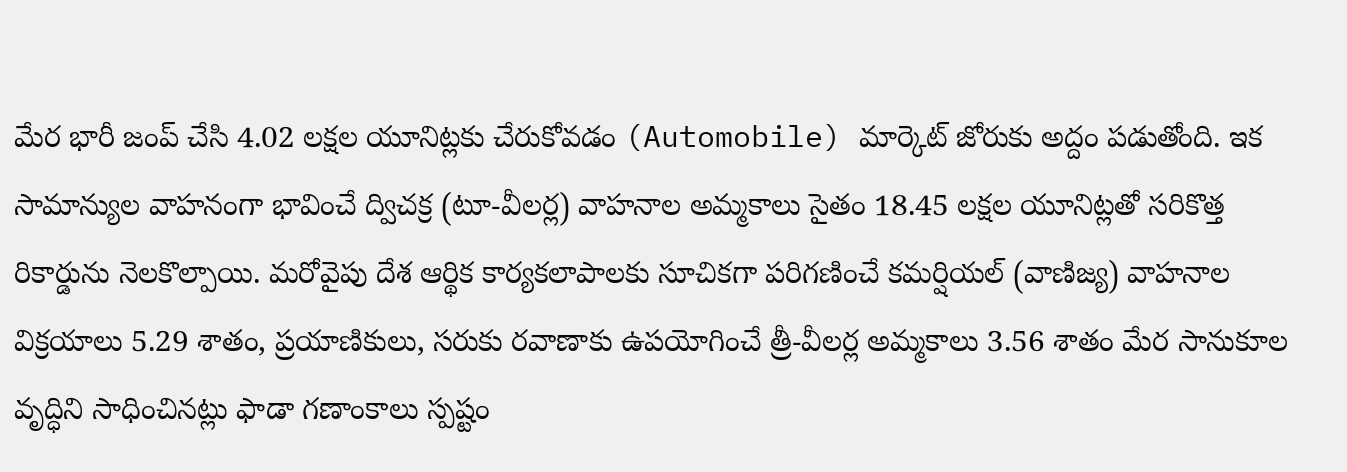మేర భారీ జంప్ చేసి 4.02 లక్షల యూనిట్లకు చేరుకోవడం (Automobile) మార్కెట్ జోరుకు అద్దం పడుతోంది. ఇక సామాన్యుల వాహనంగా భావించే ద్విచక్ర (టూ-వీలర్ల) వాహనాల అమ్మకాలు సైతం 18.45 లక్షల యూనిట్లతో సరికొత్త రికార్డును నెలకొల్పాయి. మరోవైపు దేశ ఆర్థిక కార్యకలాపాలకు సూచికగా పరిగణించే కమర్షియల్ (వాణిజ్య) వాహనాల విక్రయాలు 5.29 శాతం, ప్రయాణికులు, సరుకు రవాణాకు ఉపయోగించే త్రీ-వీలర్ల అమ్మకాలు 3.56 శాతం మేర సానుకూల వృద్ధిని సాధించినట్లు ఫాడా గణాంకాలు స్పష్టం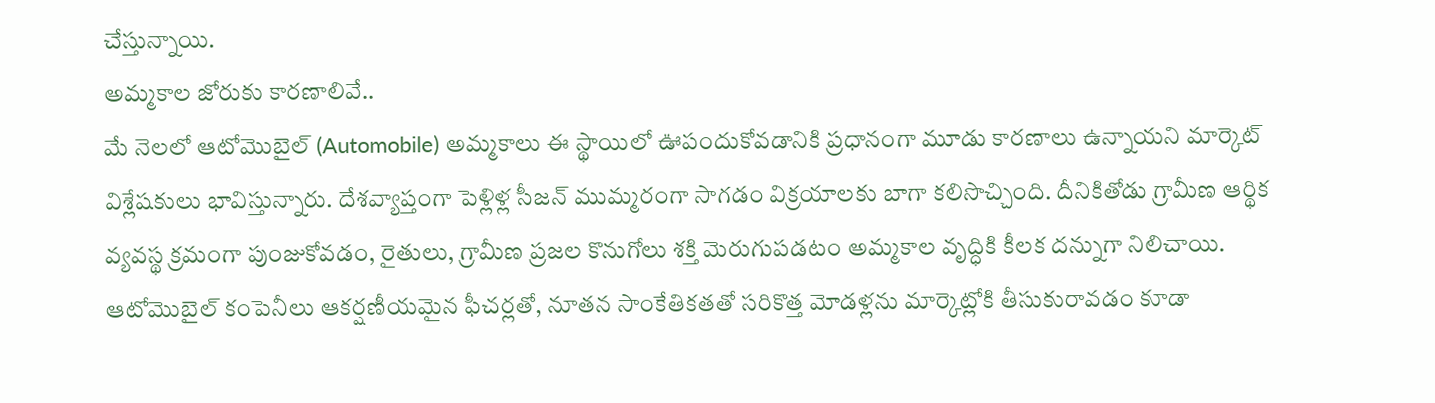చేస్తున్నాయి.
అమ్మకాల జోరుకు కారణాలివే..
మే నెలలో ఆటోమొబైల్ (Automobile) అమ్మకాలు ఈ స్థాయిలో ఊపందుకోవడానికి ప్రధానంగా మూడు కారణాలు ఉన్నాయని మార్కెట్ విశ్లేషకులు భావిస్తున్నారు. దేశవ్యాప్తంగా పెళ్లిళ్ల సీజన్ ముమ్మరంగా సాగడం విక్రయాలకు బాగా కలిసొచ్చింది. దీనికితోడు గ్రామీణ ఆర్థిక వ్యవస్థ క్రమంగా పుంజుకోవడం, రైతులు, గ్రామీణ ప్రజల కొనుగోలు శక్తి మెరుగుపడటం అమ్మకాల వృద్ధికి కీలక దన్నుగా నిలిచాయి. ఆటోమొబైల్ కంపెనీలు ఆకర్షణీయమైన ఫీచర్లతో, నూతన సాంకేతికతతో సరికొత్త మోడళ్లను మార్కెట్లోకి తీసుకురావడం కూడా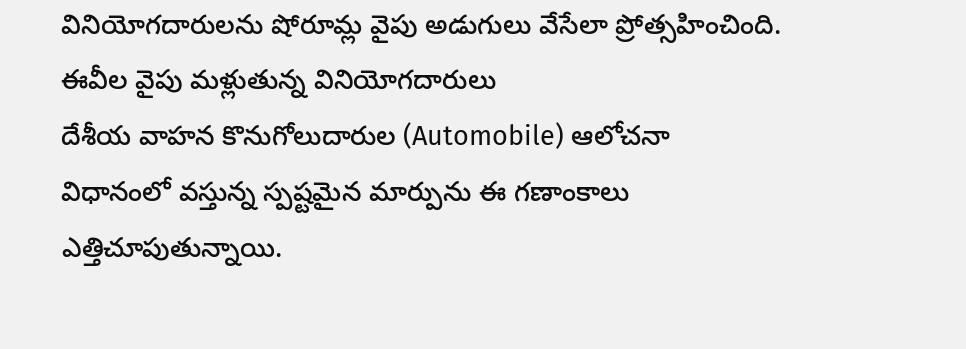వినియోగదారులను షోరూమ్ల వైపు అడుగులు వేసేలా ప్రోత్సహించింది.
ఈవీల వైపు మళ్లుతున్న వినియోగదారులు
దేశీయ వాహన కొనుగోలుదారుల (Automobile) ఆలోచనా విధానంలో వస్తున్న స్పష్టమైన మార్పును ఈ గణాంకాలు ఎత్తిచూపుతున్నాయి.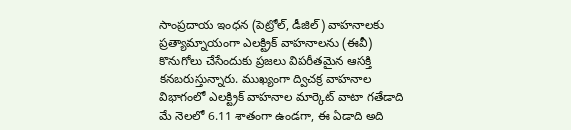సాంప్రదాయ ఇంధన (పెట్రోల్, డీజిల్) వాహనాలకు ప్రత్యామ్నాయంగా ఎలక్ట్రిక్ వాహనాలను (ఈవీ) కొనుగోలు చేసేందుకు ప్రజలు విపరీతమైన ఆసక్తి కనబరుస్తున్నారు. ముఖ్యంగా ద్విచక్ర వాహనాల విభాగంలో ఎలక్ట్రిక్ వాహనాల మార్కెట్ వాటా గతేడాది మే నెలలో 6.11 శాతంగా ఉండగా, ఈ ఏడాది అది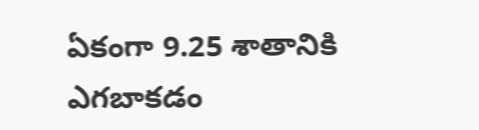ఏకంగా 9.25 శాతానికి ఎగబాకడం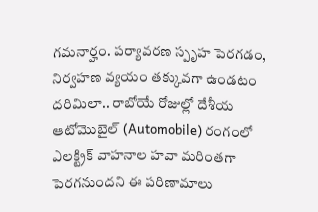గమనార్హం. పర్యావరణ స్పృహ పెరగడం, నిర్వహణ వ్యయం తక్కువగా ఉండటం దరిమిలా.. రాబోయే రోజుల్లో దేశీయ ఆటోమొబైల్ (Automobile) రంగంలో ఎలక్ట్రిక్ వాహనాల హవా మరింతగా పెరగనుందని ఈ పరిణామాలు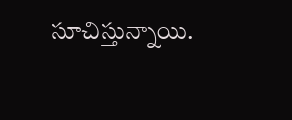సూచిస్తున్నాయి.